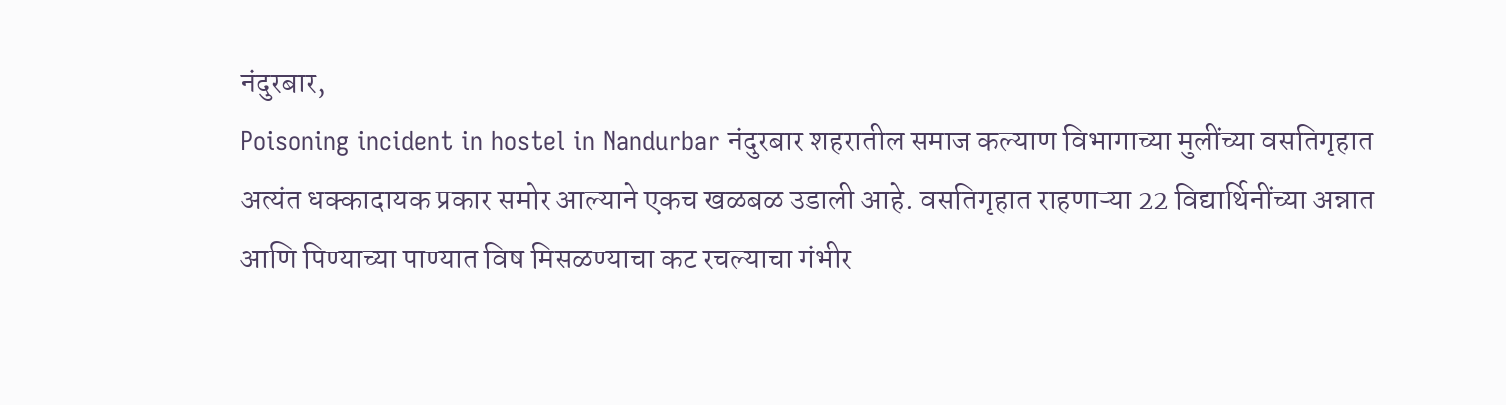नंदुरबार,
Poisoning incident in hostel in Nandurbar नंदुरबार शहरातील समाज कल्याण विभागाच्या मुलींच्या वसतिगृहात अत्यंत धक्कादायक प्रकार समोर आल्याने एकच खळबळ उडाली आहे. वसतिगृहात राहणाऱ्या 22 विद्यार्थिनींच्या अन्नात आणि पिण्याच्या पाण्यात विष मिसळण्याचा कट रचल्याचा गंभीर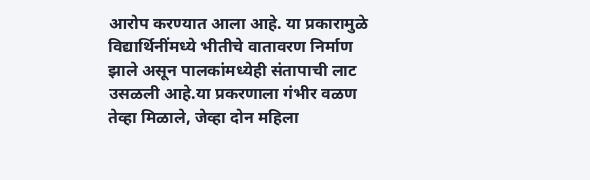आरोप करण्यात आला आहे. या प्रकारामुळे विद्यार्थिनींमध्ये भीतीचे वातावरण निर्माण झाले असून पालकांमध्येही संतापाची लाट उसळली आहे.या प्रकरणाला गंभीर वळण तेव्हा मिळाले, जेव्हा दोन महिला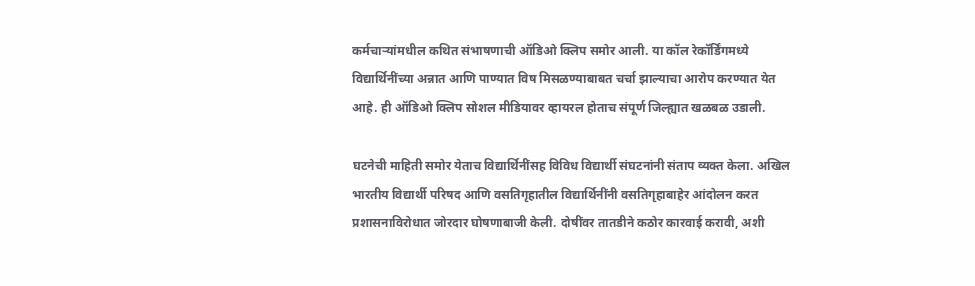कर्मचाऱ्यांमधील कथित संभाषणाची ऑडिओ क्लिप समोर आली. या कॉल रेकॉर्डिंगमध्ये विद्यार्थिनींच्या अन्नात आणि पाण्यात विष मिसळण्याबाबत चर्चा झाल्याचा आरोप करण्यात येत आहे. ही ऑडिओ क्लिप सोशल मीडियावर व्हायरल होताच संपूर्ण जिल्ह्यात खळबळ उडाली.

घटनेची माहिती समोर येताच विद्यार्थिनींसह विविध विद्यार्थी संघटनांनी संताप व्यक्त केला. अखिल भारतीय विद्यार्थी परिषद आणि वसतिगृहातील विद्यार्थिनींनी वसतिगृहाबाहेर आंदोलन करत प्रशासनाविरोधात जोरदार घोषणाबाजी केली. दोषींवर तातडीने कठोर कारवाई करावी, अशी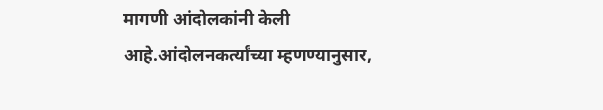मागणी आंदोलकांनी केली आहे.आंदोलनकर्त्यांच्या म्हणण्यानुसार,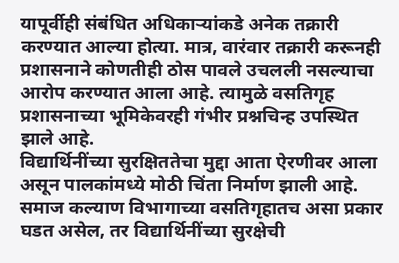यापूर्वीही संबंधित अधिकाऱ्यांकडे अनेक तक्रारी करण्यात आल्या होत्या. मात्र, वारंवार तक्रारी करूनही प्रशासनाने कोणतीही ठोस पावले उचलली नसल्याचा आरोप करण्यात आला आहे. त्यामुळे वसतिगृह प्रशासनाच्या भूमिकेवरही गंभीर प्रश्नचिन्ह उपस्थित झाले आहे.
विद्यार्थिनींच्या सुरक्षिततेचा मुद्दा आता ऐरणीवर आला असून पालकांमध्ये मोठी चिंता निर्माण झाली आहे. समाज कल्याण विभागाच्या वसतिगृहातच असा प्रकार घडत असेल, तर विद्यार्थिनींच्या सुरक्षेची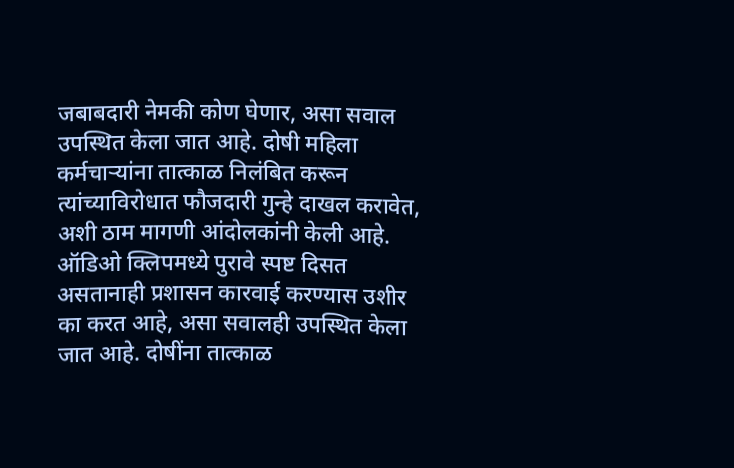जबाबदारी नेमकी कोण घेणार, असा सवाल उपस्थित केला जात आहे. दोषी महिला कर्मचाऱ्यांना तात्काळ निलंबित करून त्यांच्याविरोधात फौजदारी गुन्हे दाखल करावेत, अशी ठाम मागणी आंदोलकांनी केली आहे. ऑडिओ क्लिपमध्ये पुरावे स्पष्ट दिसत असतानाही प्रशासन कारवाई करण्यास उशीर का करत आहे, असा सवालही उपस्थित केला जात आहे. दोषींना तात्काळ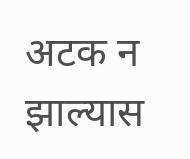अटक न झाल्यास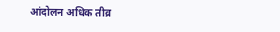आंदोलन अधिक तीव्र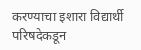करण्याचा इशारा विद्यार्थी परिषदेकडून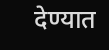देण्यात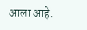आला आहे.